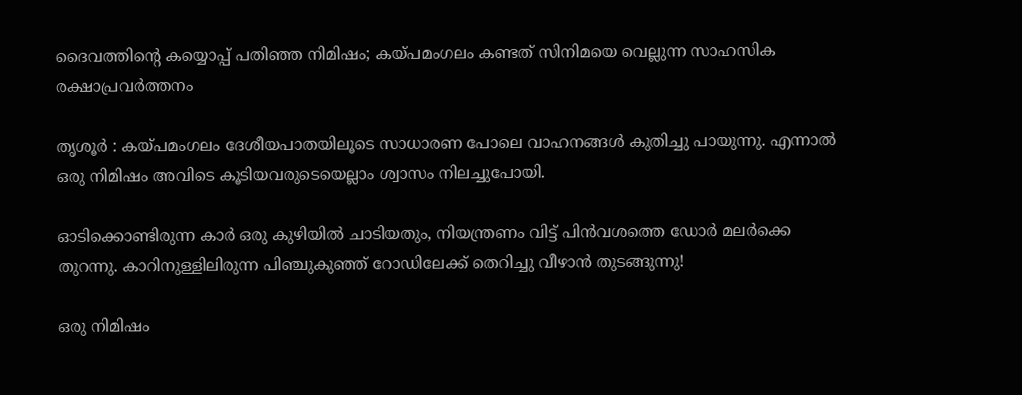ദൈവത്തിന്റെ കയ്യൊപ്പ് പതിഞ്ഞ നിമിഷം; കയ്പമംഗലം കണ്ടത് സിനിമയെ വെല്ലുന്ന സാഹസിക രക്ഷാപ്രവർത്തനം

തൃശൂർ : കയ്പമംഗലം ദേശീയപാതയിലൂടെ സാധാരണ പോലെ വാഹനങ്ങൾ കുതിച്ചു പായുന്നു. എന്നാൽ ഒരു നിമിഷം അവിടെ കൂടിയവരുടെയെല്ലാം ശ്വാസം നിലച്ചുപോയി.

ഓടിക്കൊണ്ടിരുന്ന കാർ ഒരു കുഴിയിൽ ചാടിയതും, നിയന്ത്രണം വിട്ട് പിൻവശത്തെ ഡോർ മലർക്കെ തുറന്നു. കാറിനുള്ളിലിരുന്ന പിഞ്ചുകുഞ്ഞ് റോഡിലേക്ക് തെറിച്ചു വീഴാൻ തുടങ്ങുന്നു!

ഒരു നിമിഷം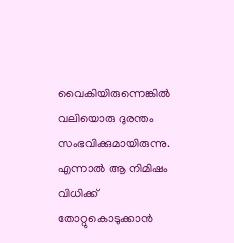വൈകിയിരുന്നെങ്കിൽ വലിയൊരു ദുരന്തം സംഭവിക്കുമായിരുന്നു. എന്നാൽ ആ നിമിഷം വിധിക്ക് തോറ്റുകൊടുക്കാൻ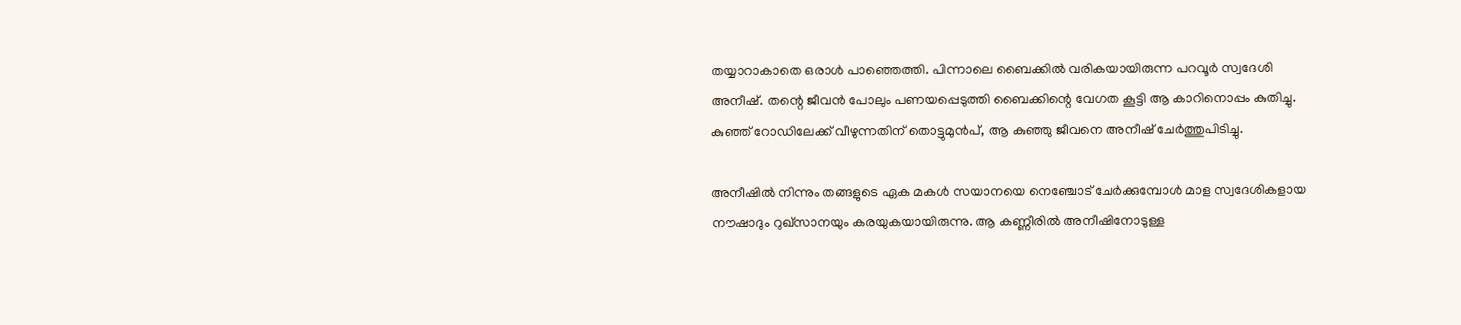തയ്യാറാകാതെ ഒരാൾ പാഞ്ഞെത്തി. പിന്നാലെ ബൈക്കിൽ വരികയായിരുന്ന പറവൂർ സ്വദേശി അനീഷ്. തന്റെ ജീവൻ പോലും പണയപ്പെടുത്തി ബൈക്കിന്റെ വേഗത കൂട്ടി ആ കാറിനൊപ്പം കുതിച്ചു. കുഞ്ഞ് റോഡിലേക്ക് വീഴുന്നതിന് തൊട്ടുമുൻപ്, ആ കുഞ്ഞു ജീവനെ അനീഷ് ചേർത്തുപിടിച്ചു.

അനീഷിൽ നിന്നും തങ്ങളുടെ ഏക മകൾ സയാനയെ നെഞ്ചോട് ചേർക്കുമ്പോൾ മാള സ്വദേശികളായ നൗഷാദും റുഖ്സാനയും കരയുകയായിരുന്നു. ആ കണ്ണീരിൽ അനീഷിനോടുള്ള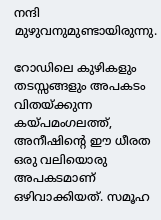നന്ദി മുഴുവനുമുണ്ടായിരുന്നു.

റോഡിലെ കുഴികളും തടസ്സങ്ങളും അപകടം വിതയ്ക്കുന്ന കയ്പമംഗലത്ത്, അനീഷിന്റെ ഈ ധീരത ഒരു വലിയൊരു അപകടമാണ് ഒഴിവാക്കിയത്. സമൂഹ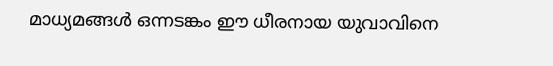മാധ്യമങ്ങൾ ഒന്നടങ്കം ഈ ധീരനായ യുവാവിനെ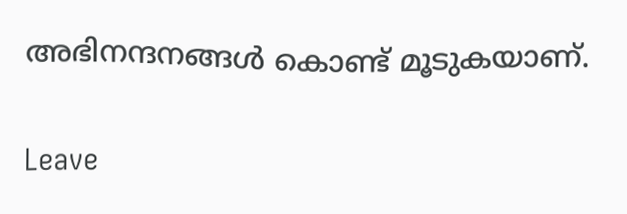അഭിനന്ദനങ്ങൾ കൊണ്ട് മൂടുകയാണ്.

Leave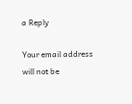a Reply

Your email address will not be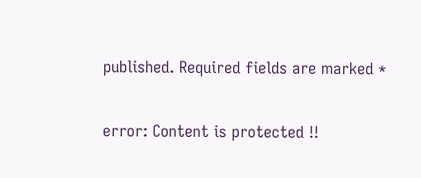published. Required fields are marked *

error: Content is protected !!